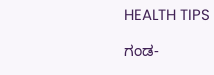HEALTH TIPS

ಗಂಡ-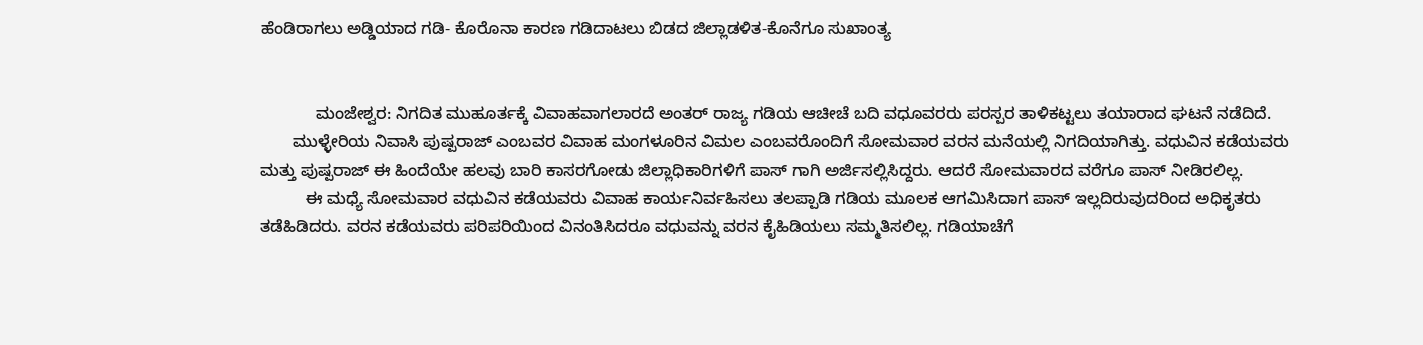ಹೆಂಡಿರಾಗಲು ಅಡ್ಡಿಯಾದ ಗಡಿ- ಕೊರೊನಾ ಕಾರಣ ಗಡಿದಾಟಲು ಬಿಡದ ಜಿಲ್ಲಾಡಳಿತ-ಕೊನೆಗೂ ಸುಖಾಂತ್ಯ


            ಮಂಜೇಶ್ವರ: ನಿಗದಿತ ಮುಹೂರ್ತಕ್ಕೆ ವಿವಾಹವಾಗಲಾರದೆ ಅಂತರ್ ರಾಜ್ಯ ಗಡಿಯ ಆಚೀಚೆ ಬದಿ ವಧೂವರರು ಪರಸ್ಪರ ತಾಳಿಕಟ್ಟಲು ತಯಾರಾದ ಘಟನೆ ನಡೆದಿದೆ.
       ಮುಳ್ಳೇರಿಯ ನಿವಾಸಿ ಪುಷ್ಪರಾಜ್ ಎಂಬವರ ವಿವಾಹ ಮಂಗಳೂರಿನ ವಿಮಲ ಎಂಬವರೊಂದಿಗೆ ಸೋಮವಾರ ವರನ ಮನೆಯಲ್ಲಿ ನಿಗದಿಯಾಗಿತ್ತು. ವಧುವಿನ ಕಡೆಯವರು ಮತ್ತು ಪುಷ್ಪರಾಜ್ ಈ ಹಿಂದೆಯೇ ಹಲವು ಬಾರಿ ಕಾಸರಗೋಡು ಜಿಲ್ಲಾಧಿಕಾರಿಗಳಿಗೆ ಪಾಸ್ ಗಾಗಿ ಅರ್ಜಿಸಲ್ಲಿಸಿದ್ದರು. ಆದರೆ ಸೋಮವಾರದ ವರೆಗೂ ಪಾಸ್ ನೀಡಿರಲಿಲ್ಲ.
          ಈ ಮಧ್ಯೆ ಸೋಮವಾರ ವಧುವಿನ ಕಡೆಯವರು ವಿವಾಹ ಕಾರ್ಯನಿರ್ವಹಿಸಲು ತಲಪ್ಪಾಡಿ ಗಡಿಯ ಮೂಲಕ ಆಗಮಿಸಿದಾಗ ಪಾಸ್ ಇಲ್ಲದಿರುವುದರಿಂದ ಅಧಿಕೃತರು ತಡೆಹಿಡಿದರು. ವರನ ಕಡೆಯವರು ಪರಿಪರಿಯಿಂದ ವಿನಂತಿಸಿದರೂ ವಧುವನ್ನು ವರನ ಕೈಹಿಡಿಯಲು ಸಮ್ಮತಿಸಲಿಲ್ಲ. ಗಡಿಯಾಚೆಗೆ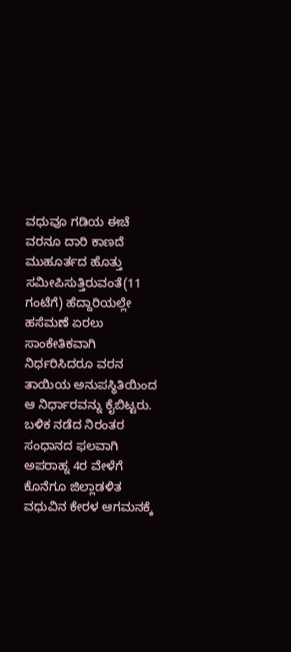ವಧುವೂ ಗಡಿಯ ಈಚೆ ವರನೂ ದಾರಿ ಕಾಣದೆ ಮುಹೂರ್ತದ ಹೊತ್ತು ಸಮೀಪಿಸುತ್ತಿರುವಂತೆ(11 ಗಂಟೆಗೆ) ಹೆದ್ದಾರಿಯಲ್ಲೇ ಹಸೆಮಣೆ ಏರಲು ಸಾಂಕೇತಿಕವಾಗಿ ನಿರ್ಧರಿಸಿದರೂ ವರನ ತಾಯಿಯ ಅನುಪಸ್ಥಿತಿಯಿಂದ ಆ ನಿರ್ಧಾರವನ್ನು ಕೈಬಿಟ್ಟರು. ಬಳಿಕ ನಡೆದ ನಿರಂತರ ಸಂಧಾನದ ಫಲವಾಗಿ ಅಪರಾಹ್ನ 4ರ ವೇಳೆಗೆ ಕೊನೆಗೂ ಜಿಲ್ಲಾಡಳಿತ ವಧುವಿನ ಕೇರಳ ಆಗಮನಕ್ಕೆ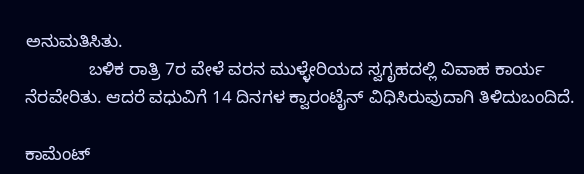ಅನುಮತಿಸಿತು.
             ಬಳಿಕ ರಾತ್ರಿ 7ರ ವೇಳೆ ವರನ ಮುಳ್ಳೇರಿಯದ ಸ್ವಗೃಹದಲ್ಲಿ ವಿವಾಹ ಕಾರ್ಯ ನೆರವೇರಿತು. ಆದರೆ ವಧುವಿಗೆ 14 ದಿನಗಳ ಕ್ವಾರಂಟೈನ್ ವಿಧಿಸಿರುವುದಾಗಿ ತಿಳಿದುಬಂದಿದೆ.

ಕಾಮೆಂಟ್‌‌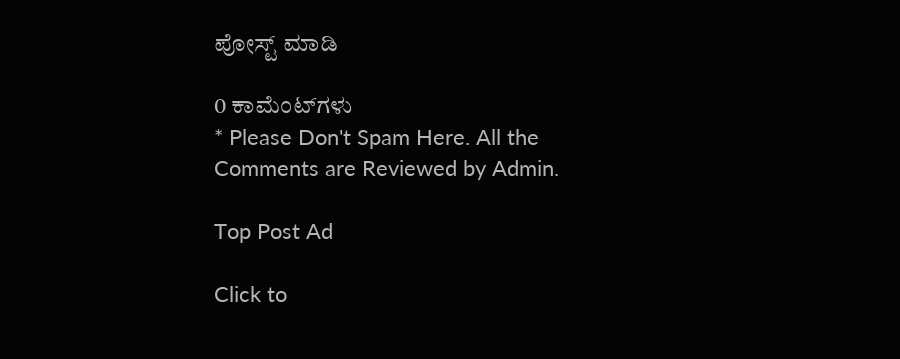ಪೋಸ್ಟ್‌ ಮಾಡಿ

0 ಕಾಮೆಂಟ್‌ಗಳು
* Please Don't Spam Here. All the Comments are Reviewed by Admin.

Top Post Ad

Click to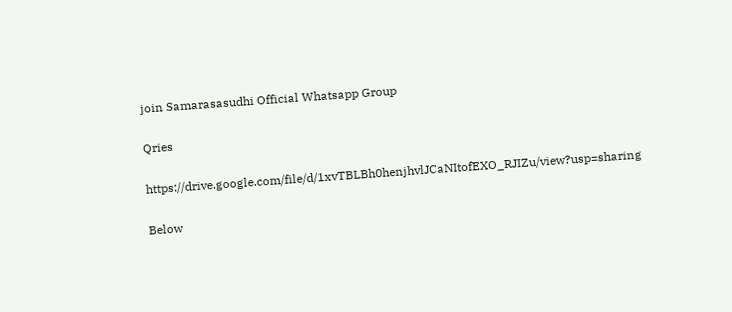join Samarasasudhi Official Whatsapp Group

Qries

https://drive.google.com/file/d/1xvTBLBh0henjhvlJCaNItofEXO_RJIZu/view?usp=sharing

Below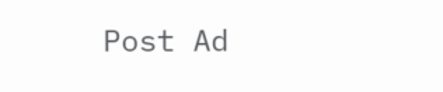Post Ad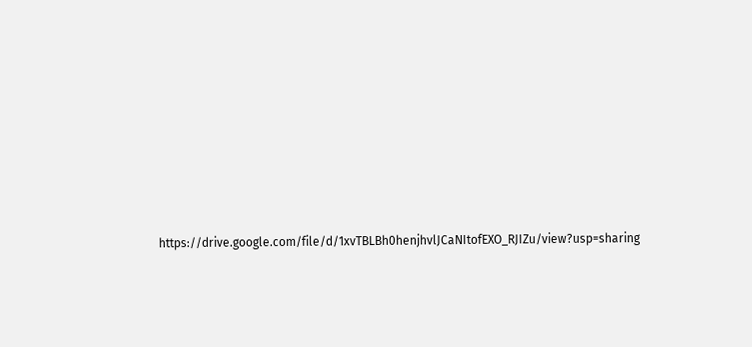https://drive.google.com/file/d/1xvTBLBh0henjhvlJCaNItofEXO_RJIZu/view?usp=sharing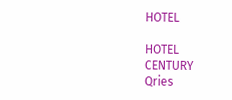HOTEL

HOTEL
CENTURY
Qries